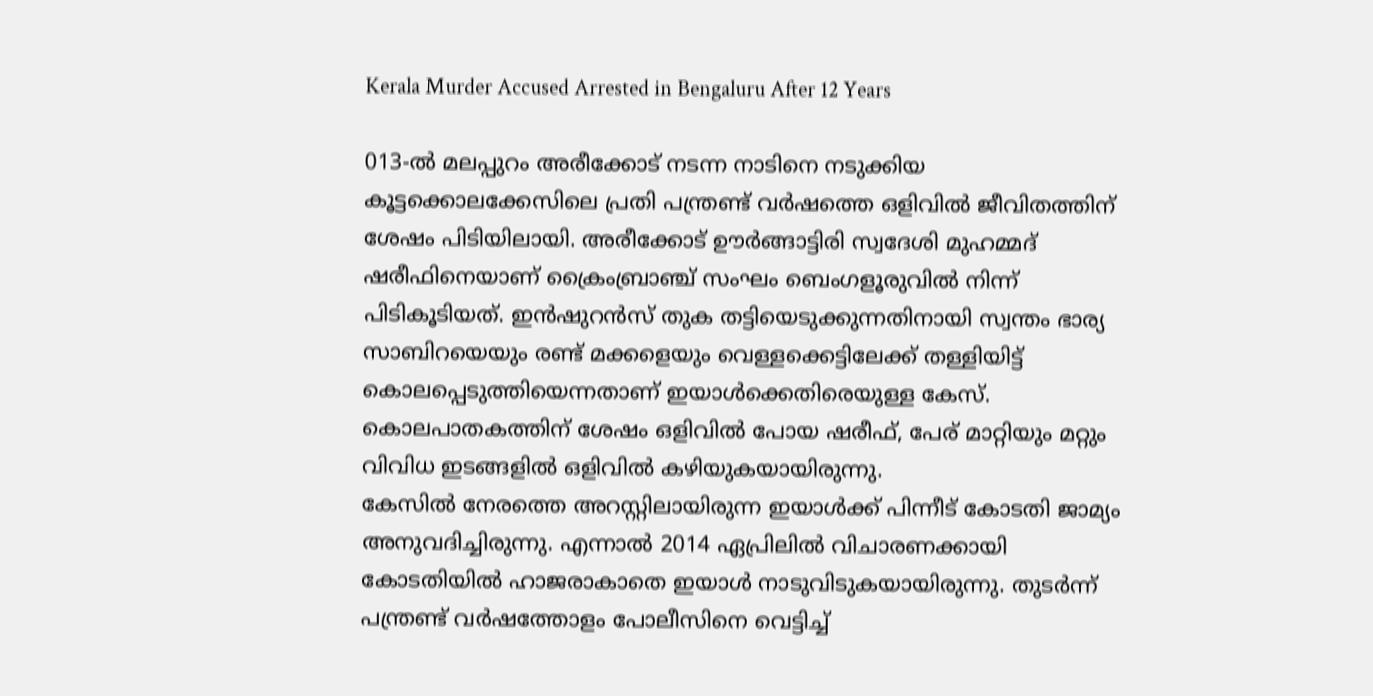Kerala Murder Accused Arrested in Bengaluru After 12 Years

013-ൽ മലപ്പുറം അരീക്കോട് നടന്ന നാടിനെ നടുക്കിയ കൂട്ടക്കൊലക്കേസിലെ പ്രതി പന്ത്രണ്ട് വർഷത്തെ ഒളിവിൽ ജീവിതത്തിന് ശേഷം പിടിയിലായി. അരീക്കോട് ഊർങ്ങാട്ടിരി സ്വദേശി മുഹമ്മദ് ഷരീഫിനെയാണ് ക്രൈംബ്രാഞ്ച് സംഘം ബെംഗളൂരുവിൽ നിന്ന് പിടികൂടിയത്. ഇൻഷുറൻസ് തുക തട്ടിയെടുക്കുന്നതിനായി സ്വന്തം ഭാര്യ സാബിറയെയും രണ്ട് മക്കളെയും വെള്ളക്കെട്ടിലേക്ക് തള്ളിയിട്ട് കൊലപ്പെടുത്തിയെന്നതാണ് ഇയാൾക്കെതിരെയുള്ള കേസ്. കൊലപാതകത്തിന് ശേഷം ഒളിവിൽ പോയ ഷരീഫ്, പേര് മാറ്റിയും മറ്റും വിവിധ ഇടങ്ങളിൽ ഒളിവിൽ കഴിയുകയായിരുന്നു.
കേസിൽ നേരത്തെ അറസ്റ്റിലായിരുന്ന ഇയാൾക്ക് പിന്നീട് കോടതി ജാമ്യം അനുവദിച്ചിരുന്നു. എന്നാൽ 2014 ഏപ്രിലിൽ വിചാരണക്കായി കോടതിയിൽ ഹാജരാകാതെ ഇയാൾ നാടുവിടുകയായിരുന്നു. തുടർന്ന് പന്ത്രണ്ട് വർഷത്തോളം പോലീസിനെ വെട്ടിച്ച്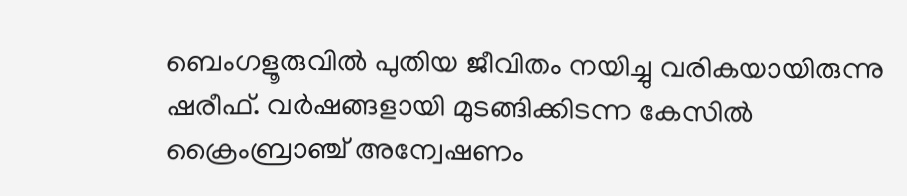ബെംഗളൂരുവിൽ പുതിയ ജീവിതം നയിച്ചു വരികയായിരുന്നു ഷരീഫ്. വർഷങ്ങളായി മുടങ്ങിക്കിടന്ന കേസിൽ ക്രൈംബ്രാഞ്ച് അന്വേഷണം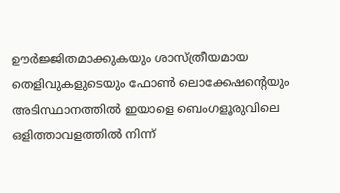ഊർജ്ജിതമാക്കുകയും ശാസ്ത്രീയമായ തെളിവുകളുടെയും ഫോൺ ലൊക്കേഷന്റെയും അടിസ്ഥാനത്തിൽ ഇയാളെ ബെംഗളൂരുവിലെ ഒളിത്താവളത്തിൽ നിന്ന്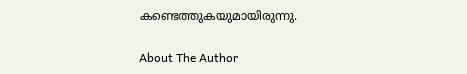കണ്ടെത്തുകയുമായിരുന്നു.

About The Author